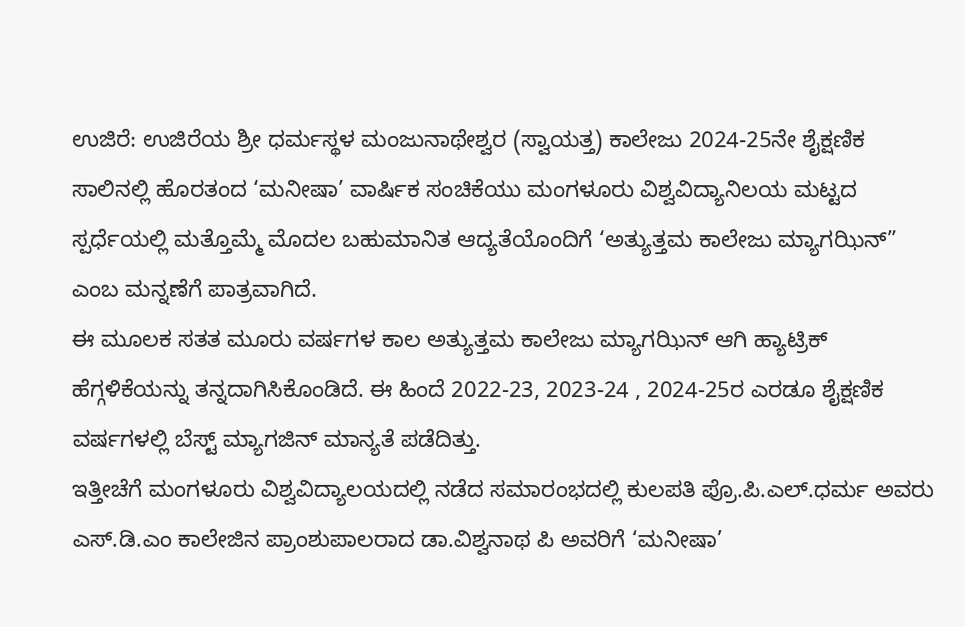ಉಜಿರೆ: ಉಜಿರೆಯ ಶ್ರೀ ಧರ್ಮಸ್ಥಳ ಮಂಜುನಾಥೇಶ್ವರ (ಸ್ವಾಯತ್ತ) ಕಾಲೇಜು 2024-25ನೇ ಶೈಕ್ಷಣಿಕ ಸಾಲಿನಲ್ಲಿ ಹೊರತಂದ ‘ಮನೀಷಾ’ ವಾರ್ಷಿಕ ಸಂಚಿಕೆಯು ಮಂಗಳೂರು ವಿಶ್ವವಿದ್ಯಾನಿಲಯ ಮಟ್ಟದ ಸ್ಪರ್ಧೆಯಲ್ಲಿ ಮತ್ತೊಮ್ಮೆ ಮೊದಲ ಬಹುಮಾನಿತ ಆದ್ಯತೆಯೊಂದಿಗೆ ‘ಅತ್ಯುತ್ತಮ ಕಾಲೇಜು ಮ್ಯಾಗಝಿನ್” ಎಂಬ ಮನ್ನಣೆಗೆ ಪಾತ್ರವಾಗಿದೆ.
ಈ ಮೂಲಕ ಸತತ ಮೂರು ವರ್ಷಗಳ ಕಾಲ ಅತ್ಯುತ್ತಮ ಕಾಲೇಜು ಮ್ಯಾಗಝಿನ್ ಆಗಿ ಹ್ಯಾಟ್ರಿಕ್ ಹೆಗ್ಗಳಿಕೆಯನ್ನು ತನ್ನದಾಗಿಸಿಕೊಂಡಿದೆ. ಈ ಹಿಂದೆ 2022-23, 2023-24 , 2024-25ರ ಎರಡೂ ಶೈಕ್ಷಣಿಕ ವರ್ಷಗಳಲ್ಲಿ ಬೆಸ್ಟ್ ಮ್ಯಾಗಜಿನ್ ಮಾನ್ಯತೆ ಪಡೆದಿತ್ತು.
ಇತ್ತೀಚೆಗೆ ಮಂಗಳೂರು ವಿಶ್ವವಿದ್ಯಾಲಯದಲ್ಲಿ ನಡೆದ ಸಮಾರಂಭದಲ್ಲಿ ಕುಲಪತಿ ಪ್ರೊ.ಪಿ.ಎಲ್.ಧರ್ಮ ಅವರು ಎಸ್.ಡಿ.ಎಂ ಕಾಲೇಜಿನ ಪ್ರಾಂಶುಪಾಲರಾದ ಡಾ.ವಿಶ್ವನಾಥ ಪಿ ಅವರಿಗೆ ‘ಮನೀಷಾ’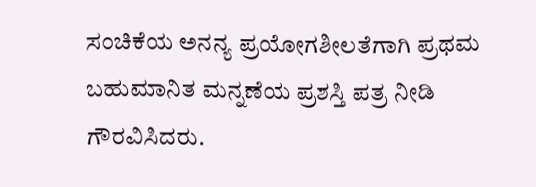ಸಂಚಿಕೆಯ ಅನನ್ಯ ಪ್ರಯೋಗಶೀಲತೆಗಾಗಿ ಪ್ರಥಮ ಬಹುಮಾನಿತ ಮನ್ನಣೆಯ ಪ್ರಶಸ್ತಿ ಪತ್ರ ನೀಡಿ ಗೌರವಿಸಿದರು.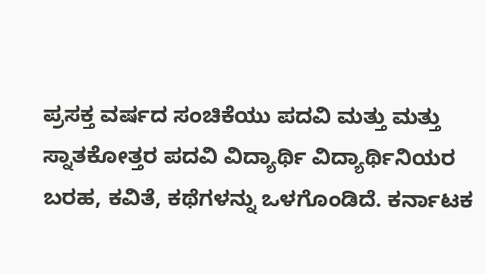ಪ್ರಸಕ್ತ ವರ್ಷದ ಸಂಚಿಕೆಯು ಪದವಿ ಮತ್ತು ಮತ್ತು ಸ್ನಾತಕೋತ್ತರ ಪದವಿ ವಿದ್ಯಾರ್ಥಿ ವಿದ್ಯಾರ್ಥಿನಿಯರ ಬರಹ, ಕವಿತೆ, ಕಥೆಗಳನ್ನು ಒಳಗೊಂಡಿದೆ. ಕರ್ನಾಟಕ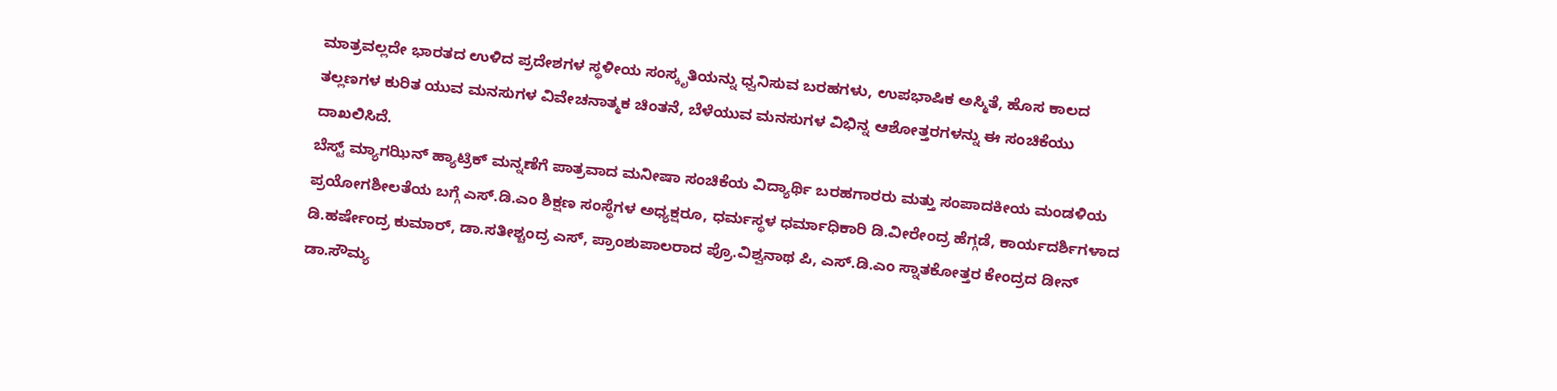ಮಾತ್ರವಲ್ಲದೇ ಭಾರತದ ಉಳಿದ ಪ್ರದೇಶಗಳ ಸ್ಥಳೀಯ ಸಂಸ್ಕೃತಿಯನ್ನು ಧ್ವನಿಸುವ ಬರಹಗಳು, ಉಪಭಾಷಿಕ ಅಸ್ಮಿತೆ, ಹೊಸ ಕಾಲದ ತಲ್ಲಣಗಳ ಕುರಿತ ಯುವ ಮನಸುಗಳ ವಿವೇಚನಾತ್ಮಕ ಚಿಂತನೆ, ಬೆಳೆಯುವ ಮನಸುಗಳ ವಿಭಿನ್ನ ಆಶೋತ್ತರಗಳನ್ನು ಈ ಸಂಚಿಕೆಯು ದಾಖಲಿಸಿದೆ.
ಬೆಸ್ಟ್ ಮ್ಯಾಗಝಿನ್ ಹ್ಯಾಟ್ರಿಕ್ ಮನ್ನಣೆಗೆ ಪಾತ್ರವಾದ ಮನೀಷಾ ಸಂಚಿಕೆಯ ವಿದ್ಯಾರ್ಥಿ ಬರಹಗಾರರು ಮತ್ತು ಸಂಪಾದಕೀಯ ಮಂಡಳಿಯ ಪ್ರಯೋಗಶೀಲತೆಯ ಬಗ್ಗೆ ಎಸ್.ಡಿ.ಎಂ ಶಿಕ್ಷಣ ಸಂಸ್ಥೆಗಳ ಅಧ್ಯಕ್ಷರೂ, ಧರ್ಮಸ್ಥಳ ಧರ್ಮಾಧಿಕಾರಿ ಡಿ.ವೀರೇಂದ್ರ ಹೆಗ್ಗಡೆ, ಕಾರ್ಯದರ್ಶಿಗಳಾದ ಡಿ.ಹರ್ಷೇಂದ್ರ ಕುಮಾರ್, ಡಾ.ಸತೀಶ್ಚಂದ್ರ ಎಸ್, ಪ್ರಾಂಶುಪಾಲರಾದ ಪ್ರೊ.ವಿಶ್ವನಾಥ ಪಿ, ಎಸ್.ಡಿ.ಎಂ ಸ್ನಾತಕೋತ್ತರ ಕೇಂದ್ರದ ಡೀನ್ ಡಾ.ಸೌಮ್ಯ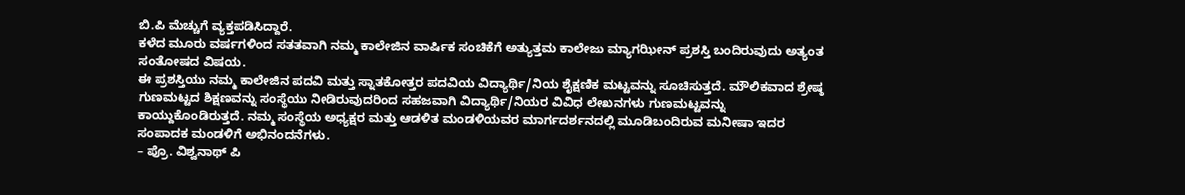ಬಿ.ಪಿ ಮೆಚ್ಚುಗೆ ವ್ಯಕ್ತಪಡಿಸಿದ್ದಾರೆ.
ಕಳೆದ ಮೂರು ವರ್ಷಗಳಿಂದ ಸತತವಾಗಿ ನಮ್ಮ ಕಾಲೇಜಿನ ವಾರ್ಷಿಕ ಸಂಚಿಕೆಗೆ ಅತ್ಯುತ್ತಮ ಕಾಲೇಜು ಮ್ಯಾಗಝೀನ್ ಪ್ರಶಸ್ತಿ ಬಂದಿರುವುದು ಅತ್ಯಂತ ಸಂತೋಷದ ವಿಷಯ.
ಈ ಪ್ರಶಸ್ತಿಯು ನಮ್ಮ ಕಾಲೇಜಿನ ಪದವಿ ಮತ್ತು ಸ್ನಾತಕೋತ್ತರ ಪದವಿಯ ವಿದ್ಯಾರ್ಥಿ/ನಿಯ ಶೈಕ್ಷಣಿಕ ಮಟ್ಟವನ್ನು ಸೂಚಿಸುತ್ತದೆ. ಮೌಲಿಕವಾದ ಶ್ರೇಷ್ಠ ಗುಣಮಟ್ಟದ ಶಿಕ್ಷಣವನ್ನು ಸಂಸ್ಥೆಯು ನೀಡಿರುವುದರಿಂದ ಸಹಜವಾಗಿ ವಿದ್ಯಾರ್ಥಿ/ನಿಯರ ವಿವಿಧ ಲೇಖನಗಳು ಗುಣಮಟ್ಟವನ್ನು ಕಾಯ್ದುಕೊಂಡಿರುತ್ತದೆ. ನಮ್ಮ ಸಂಸ್ಥೆಯ ಅಧ್ಯಕ್ಷರ ಮತ್ತು ಆಡಳಿತ ಮಂಡಳಿಯವರ ಮಾರ್ಗದರ್ಶನದಲ್ಲಿ ಮೂಡಿಬಂದಿರುವ ಮನೀಷಾ ಇದರ ಸಂಪಾದಕ ಮಂಡಳಿಗೆ ಅಭಿನಂದನೆಗಳು.
– ಪ್ರೊ. ವಿಶ್ವನಾಥ್ ಪಿ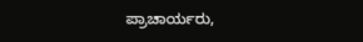ಪ್ರಾಚಾರ್ಯರು,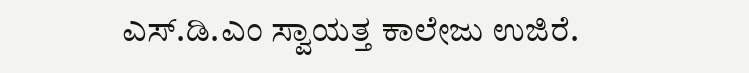ಎಸ್.ಡಿ.ಎಂ ಸ್ವಾಯತ್ತ ಕಾಲೇಜು ಉಜಿರೆ.